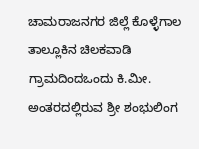ಚಾಮರಾಜನಗರ ಜಿಲ್ಲೆ ಕೊಳ್ಳೆಗಾಲ ತಾಲ್ಲೂಕಿನ ಚಿಲಕವಾಡಿ ಗ್ರಾಮದಿಂದಒಂದು ಕಿ.ಮೀ. ಅಂತರದಲ್ಲಿರುವ ಶ್ರೀ ಶಂಭುಲಿಂಗ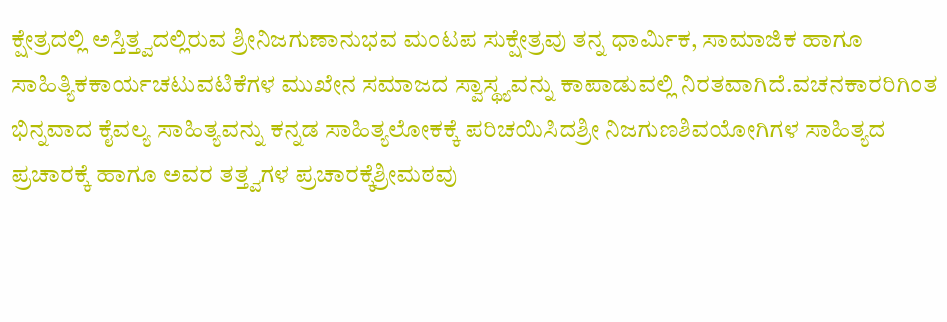ಕ್ಷೇತ್ರದಲ್ಲಿ ಅಸ್ತಿತ್ತ್ವದಲ್ಲಿರುವ ಶ್ರೀನಿಜಗುಣಾನುಭವ ಮಂಟಪ ಸುಕ್ಷೇತ್ರವು ತನ್ನ ಧಾರ್ಮಿಕ, ಸಾಮಾಜಿಕ ಹಾಗೂ ಸಾಹಿತ್ಯಿಕಕಾರ್ಯಚಟುವಟಿಕೆಗಳ ಮುಖೇನ ಸಮಾಜದ ಸ್ವಾಸ್ಥ್ಯವನ್ನು ಕಾಪಾಡುವಲ್ಲಿ ನಿರತವಾಗಿದೆ.ವಚನಕಾರರಿಗಿಂತ ಭಿನ್ನವಾದ ಕೈವಲ್ಯ ಸಾಹಿತ್ಯವನ್ನು ಕನ್ನಡ ಸಾಹಿತ್ಯಲೋಕಕ್ಕೆ ಪರಿಚಯಿಸಿದಶ್ರೀ ನಿಜಗುಣಶಿವಯೋಗಿಗಳ ಸಾಹಿತ್ಯದ ಪ್ರಚಾರಕ್ಕೆ ಹಾಗೂ ಅವರ ತತ್ತ್ವಗಳ ಪ್ರಚಾರಕ್ಕೆಶ್ರೀಮಠವು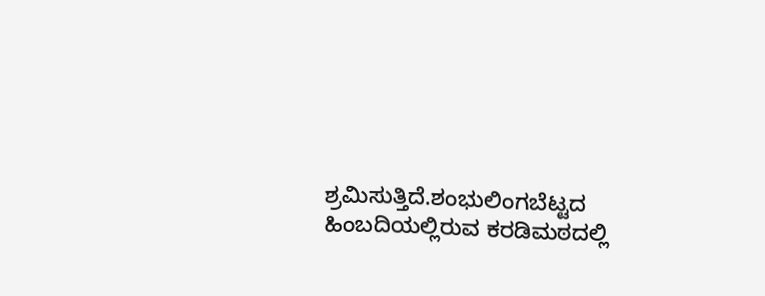ಶ್ರಮಿಸುತ್ತಿದೆ.ಶಂಭುಲಿಂಗಬೆಟ್ಟದ ಹಿಂಬದಿಯಲ್ಲಿರುವ ಕರಡಿಮಠದಲ್ಲಿ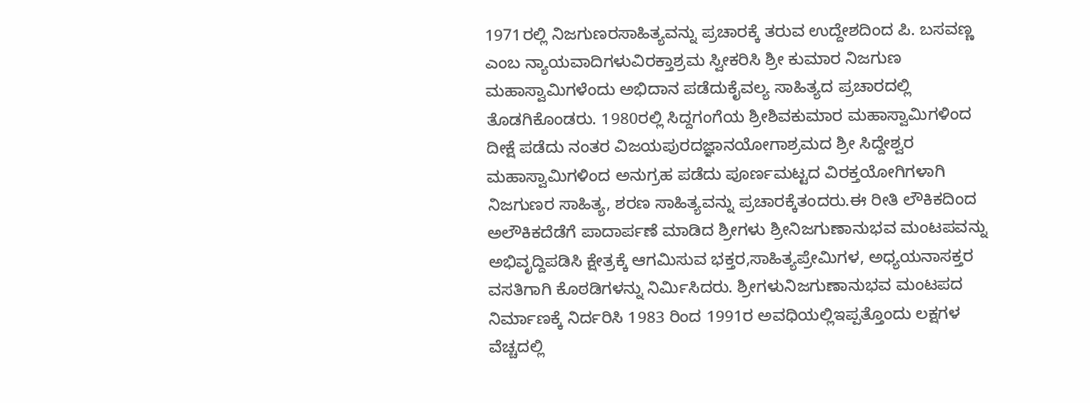1971ರಲ್ಲಿ ನಿಜಗುಣರಸಾಹಿತ್ಯವನ್ನು ಪ್ರಚಾರಕ್ಕೆ ತರುವ ಉದ್ದೇಶದಿಂದ ಪಿ. ಬಸವಣ್ಣ ಎಂಬ ನ್ಯಾಯವಾದಿಗಳುವಿರಕ್ತಾಶ್ರಮ ಸ್ವೀಕರಿಸಿ ಶ್ರೀ ಕುಮಾರ ನಿಜಗುಣ ಮಹಾಸ್ವಾಮಿಗಳೆಂದು ಅಭಿದಾನ ಪಡೆದುಕೈವಲ್ಯ ಸಾಹಿತ್ಯದ ಪ್ರಚಾರದಲ್ಲಿ ತೊಡಗಿಕೊಂಡರು. 1980ರಲ್ಲಿ ಸಿದ್ದಗಂಗೆಯ ಶ್ರೀಶಿವಕುಮಾರ ಮಹಾಸ್ವಾಮಿಗಳಿಂದ ದೀಕ್ಷೆ ಪಡೆದು ನಂತರ ವಿಜಯಪುರದಜ್ಞಾನಯೋಗಾಶ್ರಮದ ಶ್ರೀ ಸಿದ್ದೇಶ್ವರ ಮಹಾಸ್ವಾಮಿಗಳಿಂದ ಅನುಗ್ರಹ ಪಡೆದು ಪೂರ್ಣಮಟ್ಟದ ವಿರಕ್ತಯೋಗಿಗಳಾಗಿ ನಿಜಗುಣರ ಸಾಹಿತ್ಯ, ಶರಣ ಸಾಹಿತ್ಯವನ್ನು ಪ್ರಚಾರಕ್ಕೆತಂದರು.ಈ ರೀತಿ ಲೌಕಿಕದಿಂದ ಅಲೌಕಿಕದೆಡೆಗೆ ಪಾದಾರ್ಪಣೆ ಮಾಡಿದ ಶ್ರೀಗಳು ಶ್ರೀನಿಜಗುಣಾನುಭವ ಮಂಟಪವನ್ನು ಅಭಿವೃದ್ದಿಪಡಿಸಿ ಕ್ಷೇತ್ರಕ್ಕೆ ಆಗಮಿಸುವ ಭಕ್ತರ,ಸಾಹಿತ್ಯಪ್ರೇಮಿಗಳ, ಅಧ್ಯಯನಾಸಕ್ತರ ವಸತಿಗಾಗಿ ಕೊಠಡಿಗಳನ್ನು ನಿರ್ಮಿಸಿದರು. ಶ್ರೀಗಳುನಿಜಗುಣಾನುಭವ ಮಂಟಪದ ನಿರ್ಮಾಣಕ್ಕೆ ನಿರ್ದರಿಸಿ 1983 ರಿಂದ 1991ರ ಅವಧಿಯಲ್ಲಿಇಪ್ಪತ್ತೊಂದು ಲಕ್ಷಗಳ ವೆಚ್ಚದಲ್ಲಿ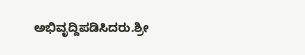ಅಭಿವೃದ್ದಿಪಡಿಸಿದರು.ಶ್ರೀ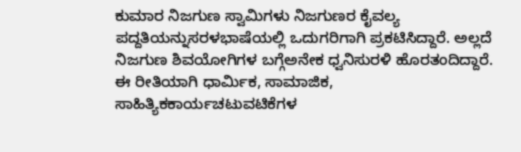ಕುಮಾರ ನಿಜಗುಣ ಸ್ವಾಮಿಗಳು ನಿಜಗುಣರ ಕೈವಲ್ಯ ಪದ್ದತಿಯನ್ನುಸರಳಭಾಷೆಯಲ್ಲಿ ಒದುಗರಿಗಾಗಿ ಪ್ರಕಟಿಸಿದ್ದಾರೆ. ಅಲ್ಲದೆ ನಿಜಗುಣ ಶಿವಯೋಗಿಗಳ ಬಗ್ಗೆಅನೇಕ ಧ್ವನಿಸುರಳಿ ಹೊರತಂದಿದ್ದಾರೆ. ಈ ರೀತಿಯಾಗಿ ಧಾರ್ಮಿಕ, ಸಾಮಾಜಿಕ, ಸಾಹಿತ್ಯಿಕಕಾರ್ಯಚಟುವಟಿಕೆಗಳ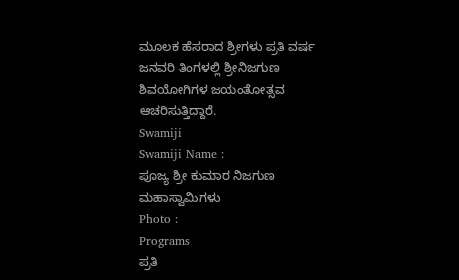ಮೂಲಕ ಹೆಸರಾದ ಶ್ರೀಗಳು ಪ್ರತಿ ವರ್ಷ ಜನವರಿ ತಿಂಗಳಲ್ಲಿ ಶ್ರೀನಿಜಗುಣ ಶಿವಯೋಗಿಗಳ ಜಯಂತೋತ್ಸವ ಆಚರಿಸುತ್ತಿದ್ದಾರೆ.
Swamiji
Swamiji Name :
ಪೂಜ್ಯ ಶ್ರೀ ಕುಮಾರ ನಿಜಗುಣ ಮಹಾಸ್ವಾಮಿಗಳು
Photo :
Programs
ಪ್ರತಿ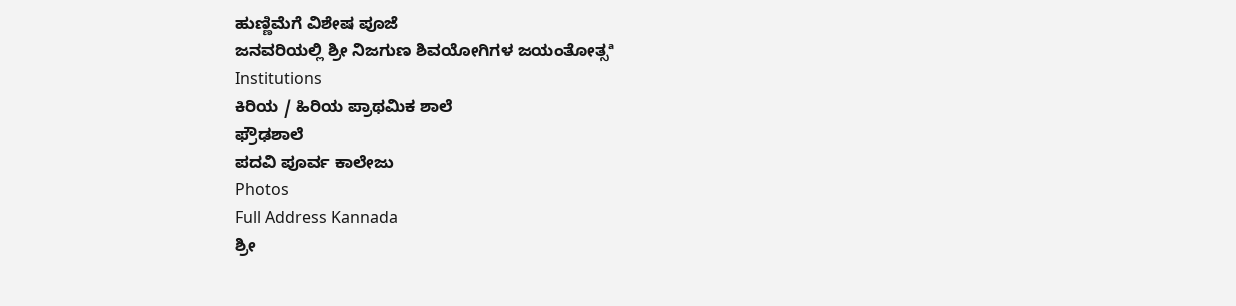ಹುಣ್ಣಿಮೆಗೆ ವಿಶೇಷ ಪೂಜೆ
ಜನವರಿಯಲ್ಲಿ ಶ್ರೀ ನಿಜಗುಣ ಶಿವಯೋಗಿಗಳ ಜಯಂತೋತ್ಸª
Institutions
ಕಿರಿಯ / ಹಿರಿಯ ಪ್ರಾಥಮಿಕ ಶಾಲೆ
ಫ್ರೌಢಶಾಲೆ
ಪದವಿ ಪೂರ್ವ ಕಾಲೇಜು
Photos
Full Address Kannada
ಶ್ರೀ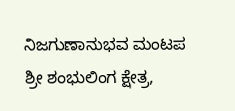ನಿಜಗುಣಾನುಭವ ಮಂಟಪ
ಶ್ರೀ ಶಂಭುಲಿಂಗ ಕ್ಷೇತ್ರ,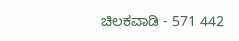ಚಿಲಕವಾಡಿ - 571 442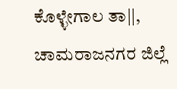ಕೊಳ್ಳೇಗಾಲ ತಾ||, ಚಾಮರಾಜನಗರ ಜಿಲ್ಲೆ